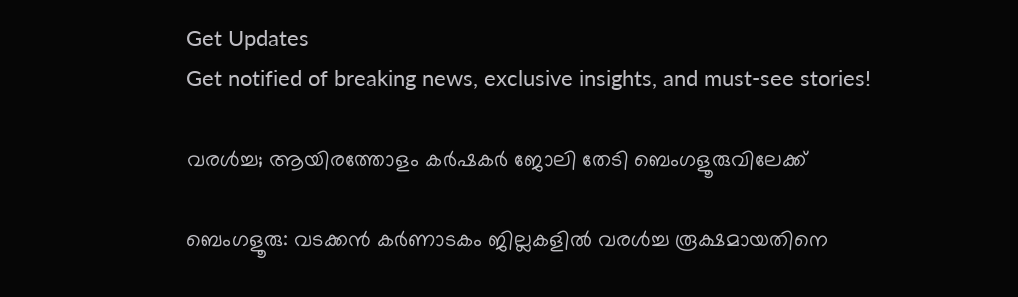Get Updates
Get notified of breaking news, exclusive insights, and must-see stories!

വരള്‍ച്ച; ആയിരത്തോളം കര്‍ഷകര്‍ ജോലി തേടി ബെംഗളൂരുവിലേക്ക്

ബെംഗളൂരു: വടക്കന്‍ കര്‍ണാടകം ജില്ലകളില്‍ വരള്‍ച്ച രൂക്ഷമായതിനെ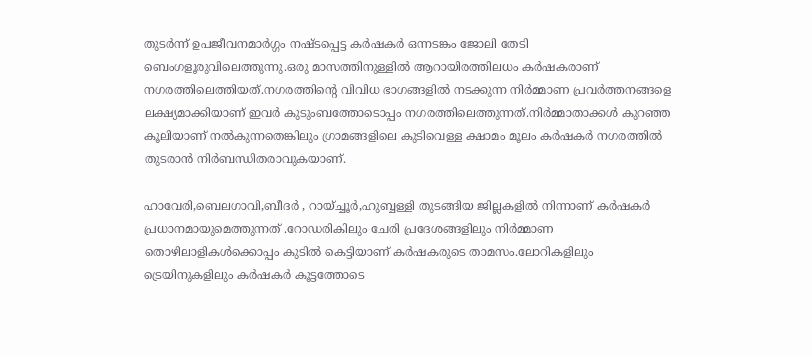തുടര്‍ന്ന് ഉപജീവനമാര്‍ഗ്ഗം നഷ്ടപ്പെട്ട കര്‍ഷകര്‍ ഒന്നടങ്കം ജോലി തേടി ബെംഗളൂരുവിലെത്തുന്നു.ഒരു മാസത്തിനുള്ളില്‍ ആറായിരത്തിലധം കര്‍ഷകരാണ് നഗരത്തിലെത്തിയത്.നഗരത്തിന്റെ വിവിധ ഭാഗങ്ങളില്‍ നടക്കുന്ന നിര്‍മ്മാണ പ്രവര്‍ത്തനങ്ങളെ ലക്ഷ്യമാക്കിയാണ് ഇവര്‍ കുടുംബത്തോടൊപ്പം നഗരത്തിലെത്തുന്നത്.നിര്‍മ്മാതാക്കള്‍ കുറഞ്ഞ കൂലിയാണ് നല്‍കുന്നതെങ്കിലും ഗ്രാമങ്ങളിലെ കുടിവെള്ള ക്ഷാമം മൂലം കര്‍ഷകര്‍ നഗരത്തില്‍ തുടരാന്‍ നിര്‍ബന്ധിതരാവുകയാണ്.

ഹാവേരി,ബെലഗാവി,ബീദര്‍ , റായ്ച്ചൂര്‍,ഹുബ്ബള്ളി തുടങ്ങിയ ജില്ലകളില്‍ നിന്നാണ് കര്‍ഷകര്‍ പ്രധാനമായുമെത്തുന്നത് .റോഡരികിലും ചേരി പ്രദേശങ്ങളിലും നിര്‍മ്മാണ തൊഴിലാളികള്‍ക്കൊപ്പം കുടില്‍ കെട്ടിയാണ് കര്‍ഷകരുടെ താമസം.ലോറികളിലും ട്രെയിനുകളിലും കര്‍ഷകര്‍ കൂട്ടത്തോടെ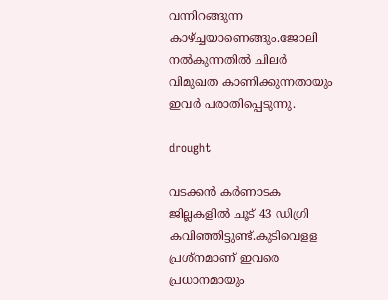വന്നിറങ്ങുന്ന കാഴ്ച്ചയാണെങ്ങും.ജോലി നല്‍കുന്നതില്‍ ചിലര്‍ വിമുഖത കാണിക്കുന്നതായും ഇവര്‍ പരാതിപ്പെടുന്നു.

drought

വടക്കന്‍ കര്‍ണാടക ജില്ലകളില്‍ ചൂട് 43 ഡിഗ്രി കവിഞ്ഞിട്ടുണ്ട്.കുടിവെളള പ്രശ്‌നമാണ് ഇവരെ പ്രധാനമായും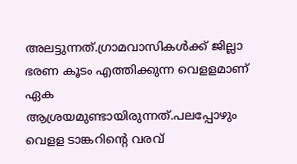അലട്ടുന്നത്.ഗ്രാമവാസികള്‍ക്ക് ജില്ലാ ഭരണ കൂടം എത്തിക്കുന്ന വെളളമാണ് ഏക ആശ്രയമുണ്ടായിരുന്നത്.പലപ്പോഴും വെളള ടാങ്കറിന്റെ വരവ്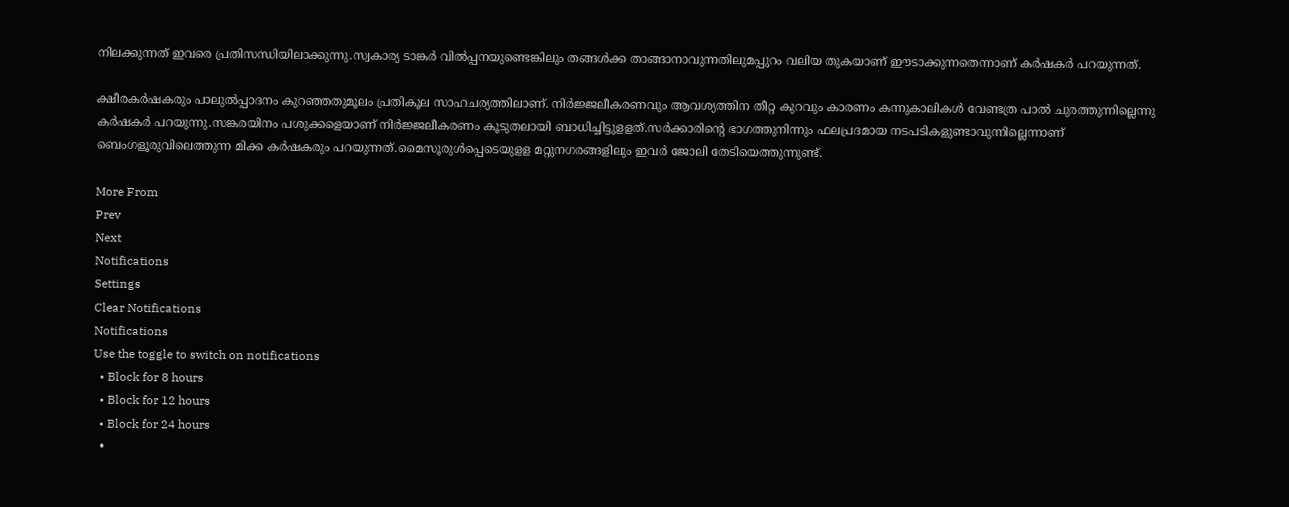നിലക്കുന്നത് ഇവരെ പ്രതിസന്ധിയിലാക്കുന്നു.സ്വകാര്യ ടാങ്കര്‍ വില്‍പ്പനയുണ്ടെങ്കിലും തങ്ങള്‍ക്ക താങ്ങാനാവുന്നതിലുമപ്പുറം വലിയ തുകയാണ് ഈടാക്കുന്നതെന്നാണ് കര്‍ഷകര്‍ പറയുന്നത്.

ക്ഷീരകര്‍ഷകരും പാലുല്‍പ്പാദനം കുറഞ്ഞതുമൂലം പ്രതികൂല സാഹചര്യത്തിലാണ്. നിര്‍ജ്ജലീകരണവും ആവശ്യത്തിന തീറ്റ കുറവും കാരണം കന്നുകാലികള്‍ വേണ്ടത്ര പാല്‍ ചുരത്തുന്നില്ലെന്നു കര്‍ഷകര്‍ പറയുന്നു.സങ്കരയിനം പശുക്കളെയാണ് നിര്‍ജ്ജലീകരണം കൂടുതലായി ബാധിച്ചിട്ടുളളത്.സര്‍ക്കാരിന്റെ ഭാഗത്തുനിന്നും ഫലപ്രദമായ നടപടികളുണ്ടാവുന്നില്ലെന്നാണ് ബെംഗളൂരുവിലെത്തുന്ന മിക്ക കര്‍ഷകരും പറയുന്നത്.മൈസൂരുള്‍പ്പെടെയുളള മറ്റുനഗരങ്ങളിലും ഇവര്‍ ജോലി തേടിയെത്തുന്നുണ്ട്.

More From
Prev
Next
Notifications
Settings
Clear Notifications
Notifications
Use the toggle to switch on notifications
  • Block for 8 hours
  • Block for 12 hours
  • Block for 24 hours
  •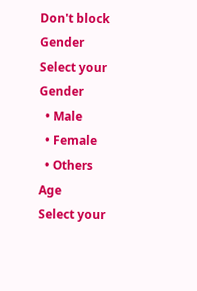Don't block
Gender
Select your Gender
  • Male
  • Female
  • Others
Age
Select your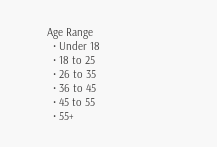Age Range
  • Under 18
  • 18 to 25
  • 26 to 35
  • 36 to 45
  • 45 to 55
  • 55+